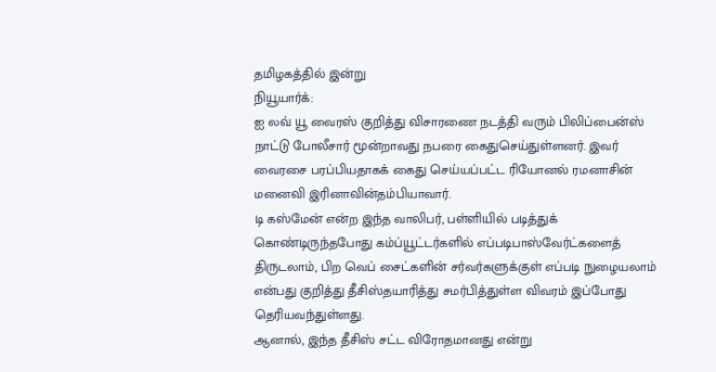தமிழகத்தில் இன்று
நியூயார்க்:
ஐ லவ் யூ வைரஸ் குறித்து விசாரணை நடத்தி வரும் பிலிப்பைன்ஸ் நாட்டு போலீசார் மூன்றாவது நபரை கைதுசெய்துள்ளனர். இவர் வைரசை பரப்பியதாகக் கைது செய்யப்பட்ட ரியோனல் ரமனாசின் மனைவி இரினாவின்தம்பியாவார்.
டி கஸ்மேன் என்ற இந்த வாலிபர், பள்ளியில் படித்துக் கொண்டிருந்தபோது கம்ப்யூட்டர்களில் எப்படிபாஸ்வேர்ட்களைத் திருடலாம், பிற வெப் சைட்களின் சர்வர்களுக்குள் எப்படி நுழையலாம் என்பது குறித்து தீசிஸ்தயாரித்து சமர்பித்துள்ள விவரம் இப்போது தெரியவந்துள்ளது.
ஆனால், இந்த தீசிஸ் சட்ட விரோதமானது என்று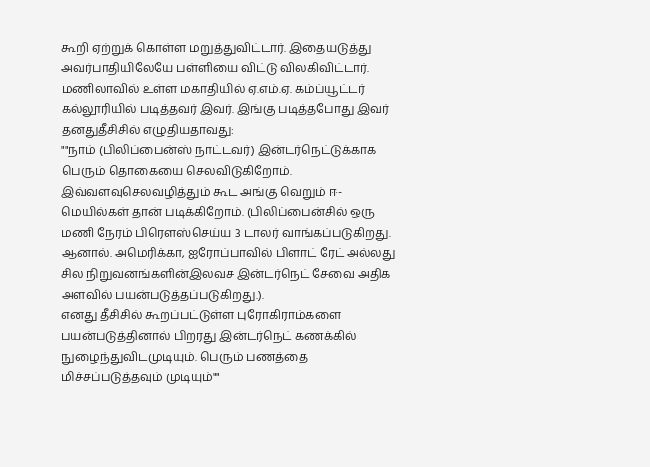கூறி ஏற்றுக் கொள்ள மறுத்துவிட்டார். இதையடுத்து அவர்பாதியிலேயே பள்ளியை விட்டு விலகிவிட்டார்.
மணிலாவில் உள்ள மகாதியில் ஏ.எம்.ஏ. கம்ப்யூட்டர் கல்லூரியில் படித்தவர் இவர். இங்கு படித்தபோது இவர் தனதுதீசிசில் எழுதியதாவது:
""நாம் (பிலிப்பைன்ஸ் நாட்டவர்) இன்டர்நெட்டுக்காக பெரும் தொகையை செலவிடுகிறோம். இவ்வளவுசெலவழித்தும் கூட அங்கு வெறும் ஈ-மெயில்கள் தான் படிக்கிறோம். (பிலிப்பைன்சில் ஒரு மணி நேரம் பிரெளஸ்செய்ய 3 டாலர் வாங்கப்படுகிறது. ஆனால். அமெரிக்கா, ஐரோப்பாவில் பிளாட் ரேட் அல்லது சில நிறுவனங்களின்இலவச இன்டர்நெட் சேவை அதிக அளவில் பயன்படுத்தப்படுகிறது.).
எனது தீசிசில் கூறப்பட்டுள்ள புரோகிராம்களை பயன்படுத்தினால் பிறரது இன்டர்நெட் கணக்கில் நுழைந்துவிடமுடியும். பெரும் பணத்தை மிச்சப்படுத்தவும் முடியும்""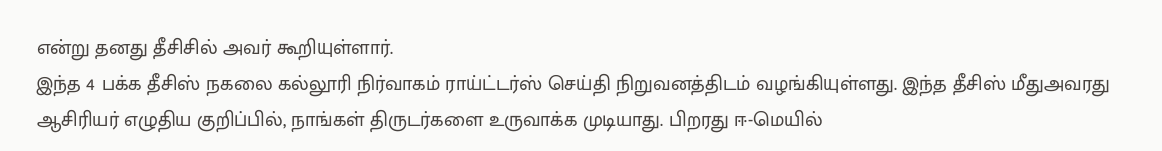என்று தனது தீசிசில் அவர் கூறியுள்ளார்.
இந்த 4 பக்க தீசிஸ் நகலை கல்லூரி நிர்வாகம் ராய்ட்டர்ஸ் செய்தி நிறுவனத்திடம் வழங்கியுள்ளது. இந்த தீசிஸ் மீதுஅவரது ஆசிரியர் எழுதிய குறிப்பில், நாங்கள் திருடர்களை உருவாக்க முடியாது. பிறரது ஈ-மெயில்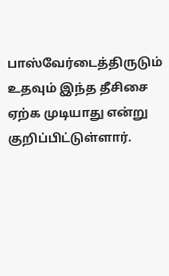பாஸ்வேர்டைத்திருடும் உதவும் இந்த தீசிசை ஏற்க முடியாது என்று குறிப்பிட்டுள்ளார்.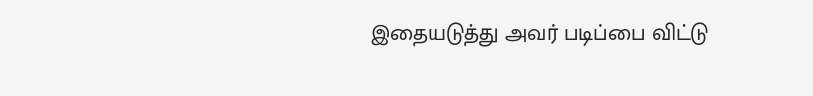இதையடுத்து அவர் படிப்பை விட்டு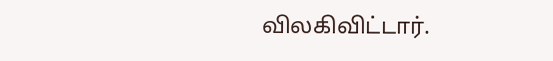விலகிவிட்டார்.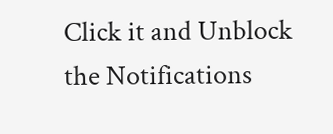Click it and Unblock the Notifications